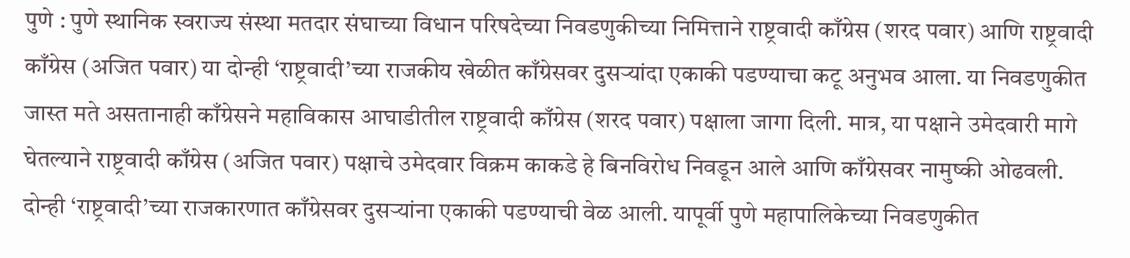पुणे : पुणे स्थानिक स्वराज्य संस्था मतदार संघाच्या विधान परिषदेच्या निवडणुकीच्या निमित्ताने राष्ट्रवादी काँग्रेस (शरद पवार) आणि राष्ट्रवादी काँग्रेस (अजित पवार) या दोन्ही ‘राष्ट्रवादी’च्या राजकीय खेळीत काँग्रेसवर दुसऱ्यांदा एकाकी पडण्याचा कटू अनुभव आला. या निवडणुकीत जास्त मते असतानाही काँग्रेसने महाविकास आघाडीतील राष्ट्रवादी काँग्रेस (शरद पवार) पक्षाला जागा दिली. मात्र, या पक्षाने उमेदवारी मागे घेतल्याने राष्ट्रवादी काँग्रेस (अजित पवार) पक्षाचे उमेदवार विक्रम काकडे हे बिनविरोध निवडून आले आणि काँग्रेसवर नामुष्की ओढवली.
दोन्ही ‘राष्ट्रवादी’च्या राजकारणात काँग्रेसवर दुसऱ्यांना एकाकी पडण्याची वेळ आली. यापूर्वी पुणे महापालिकेच्या निवडणुकीत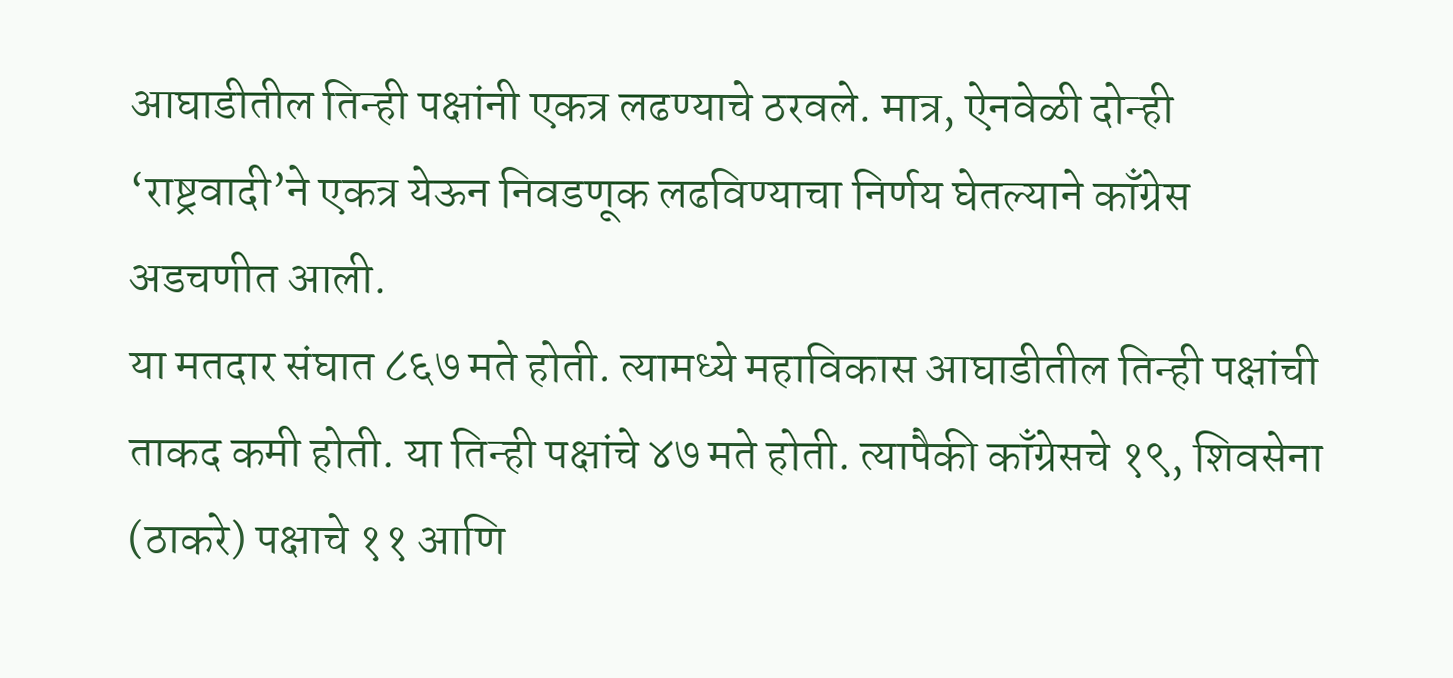आघाडीतील तिन्ही पक्षांनी एकत्र लढण्याचे ठरवले. मात्र, ऐनवेळी दोन्ही ‘राष्ट्रवादी’ने एकत्र येऊन निवडणूक लढविण्याचा निर्णय घेतल्याने काँग्रेस अडचणीत आली.
या मतदार संघात ८६७ मते होती. त्यामध्ये महाविकास आघाडीतील तिन्ही पक्षांची ताकद कमी होती. या तिन्ही पक्षांचे ४७ मते होती. त्यापैकी काँग्रेसचे १९, शिवसेना (ठाकरे) पक्षाचे ११ आणि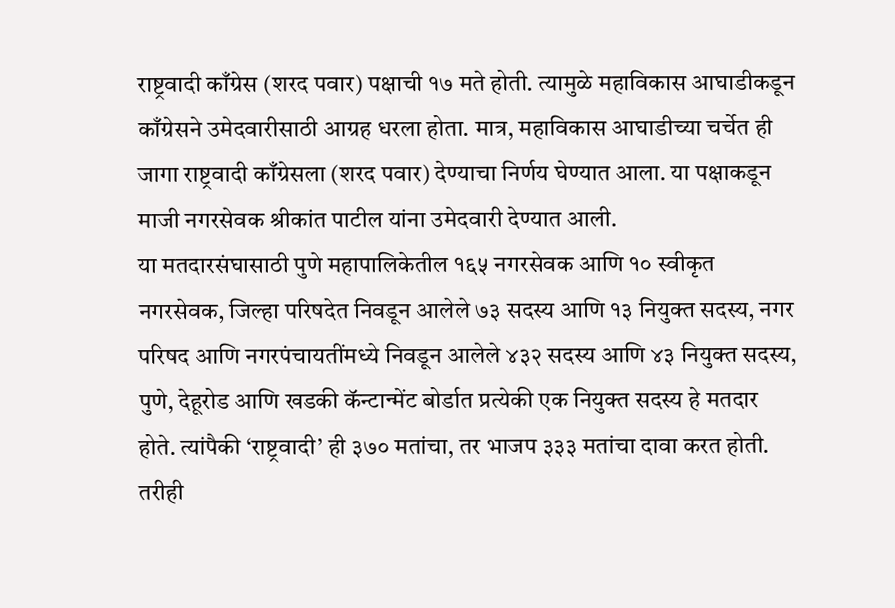राष्ट्रवादी काँग्रेस (शरद पवार) पक्षाची १७ मते होती. त्यामुळे महाविकास आघाडीकडून काँग्रेसने उमेदवारीसाठी आग्रह धरला होता. मात्र, महाविकास आघाडीच्या चर्चेत ही जागा राष्ट्रवादी काँग्रेसला (शरद पवार) देण्याचा निर्णय घेण्यात आला. या पक्षाकडून माजी नगरसेवक श्रीकांत पाटील यांना उमेदवारी देण्यात आली.
या मतदारसंघासाठी पुणे महापालिकेतील १६५ नगरसेवक आणि १० स्वीकृत नगरसेवक, जिल्हा परिषदेत निवडून आलेले ७३ सदस्य आणि १३ नियुक्त सदस्य, नगर परिषद आणि नगरपंचायतींमध्ये निवडून आलेले ४३२ सदस्य आणि ४३ नियुक्त सदस्य, पुणे, देहूरोड आणि खडकी कॅन्टान्मेंट बोर्डात प्रत्येकी एक नियुक्त सदस्य हे मतदार होते. त्यांपैकी ‘राष्ट्रवादी’ ही ३७० मतांचा, तर भाजप ३३३ मतांचा दावा करत होती. तरीही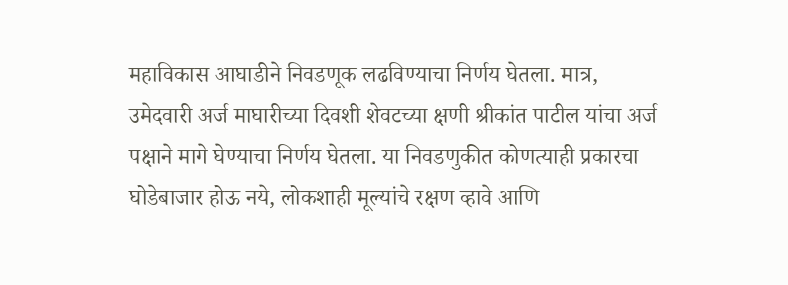महाविकास आघाडीने निवडणूक लढविण्याचा निर्णय घेतला. मात्र, उमेदवारी अर्ज माघारीच्या दिवशी शेवटच्या क्षणी श्रीकांत पाटील यांचा अर्ज पक्षाने मागे घेण्याचा निर्णय घेतला. या निवडणुकीत कोणत्याही प्रकारचा घोडेबाजार होऊ नये, लोकशाही मूल्यांचे रक्षण व्हावे आणि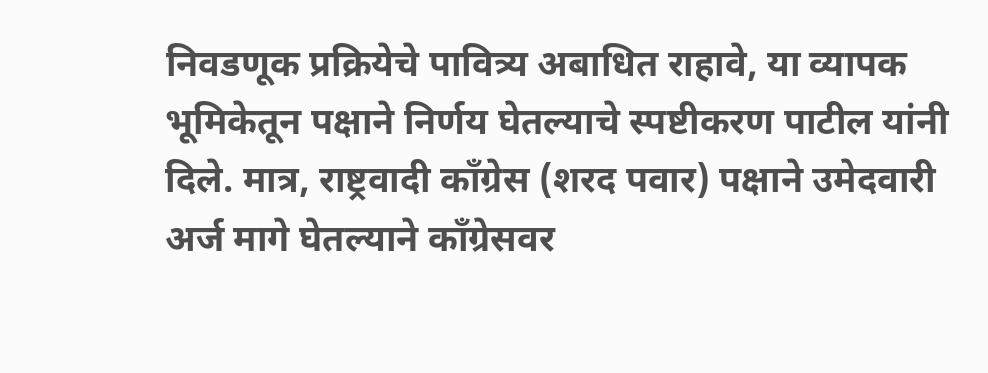निवडणूक प्रक्रियेचे पावित्र्य अबाधित राहावे, या व्यापक भूमिकेतून पक्षाने निर्णय घेतल्याचे स्पष्टीकरण पाटील यांनी दिले. मात्र, राष्ट्रवादी काँग्रेस (शरद पवार) पक्षाने उमेदवारी अर्ज मागे घेतल्याने काँग्रेसवर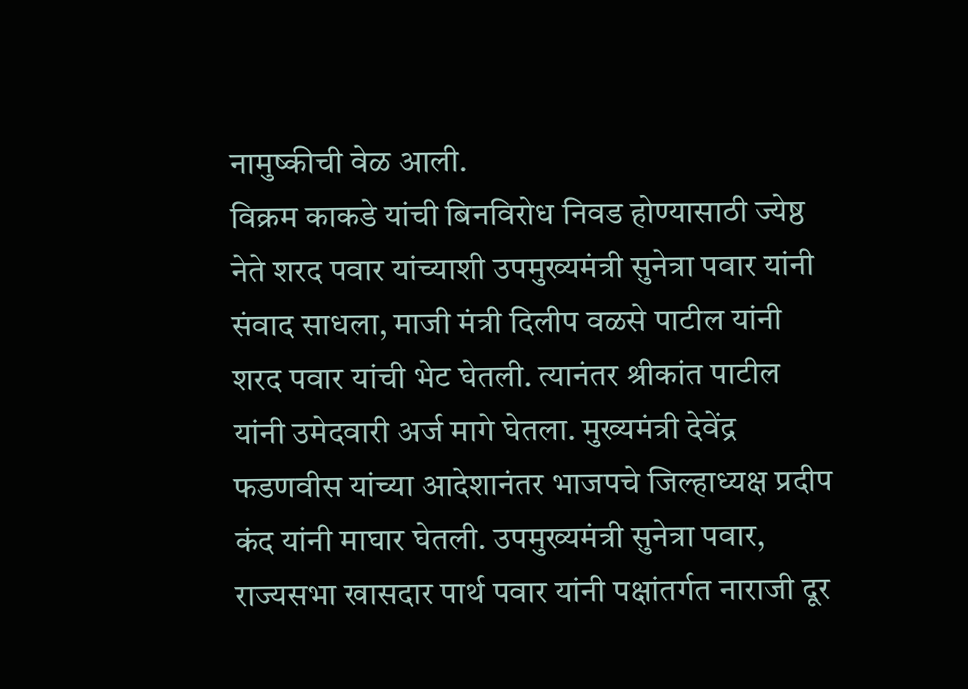नामुष्कीची वेळ आली.
विक्रम काकडे यांची बिनविरोध निवड होण्यासाठी ज्येष्ठ नेते शरद पवार यांच्याशी उपमुख्यमंत्री सुनेत्रा पवार यांनी संवाद साधला, माजी मंत्री दिलीप वळसे पाटील यांनी शरद पवार यांची भेट घेतली. त्यानंतर श्रीकांत पाटील यांनी उमेदवारी अर्ज मागे घेतला. मुख्यमंत्री देवेंद्र फडणवीस यांच्या आदेशानंतर भाजपचे जिल्हाध्यक्ष प्रदीप कंद यांनी माघार घेतली. उपमुख्यमंत्री सुनेत्रा पवार, राज्यसभा खासदार पार्थ पवार यांनी पक्षांतर्गत नाराजी दूर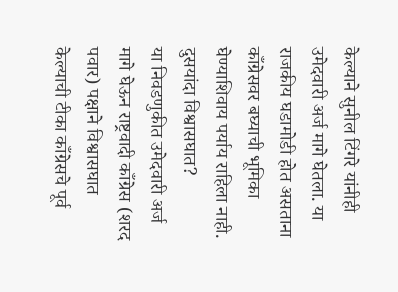केल्याने सुनील टिंगरे यांनीही उमेदवारी अर्ज मागे घेतला. या राजकीय घडामोडी होत असताना काँग्रेसवर बघ्याची भूमिका घेण्याशिवाय पर्याय राहिला नाही.
दुसयांदा विश्वासघात?
या निवडणुकीत उमेदवारी अर्ज मागे घेऊन राष्ट्रवादी काँग्रेस (शरद पवार) पक्षाने विश्वासघात केल्याची टीका काँग्रेसचे पूर्व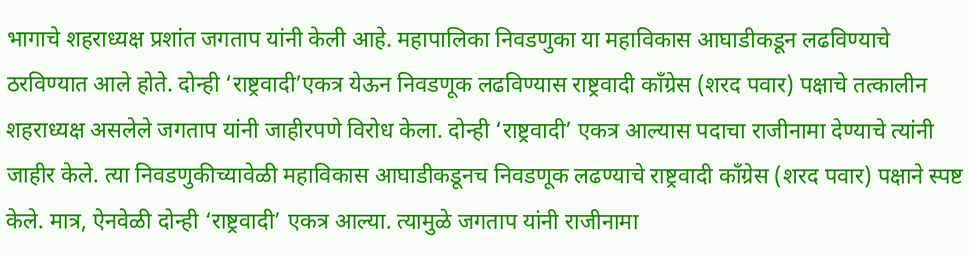भागाचे शहराध्यक्ष प्रशांत जगताप यांनी केली आहे. महापालिका निवडणुका या महाविकास आघाडीकडून लढविण्याचे ठरविण्यात आले होते. दोन्ही ‘राष्ट्रवादी’एकत्र येऊन निवडणूक लढविण्यास राष्ट्रवादी काँग्रेस (शरद पवार) पक्षाचे तत्कालीन शहराध्यक्ष असलेले जगताप यांनी जाहीरपणे विरोध केला. दोन्ही ‘राष्ट्रवादी’ एकत्र आल्यास पदाचा राजीनामा देण्याचे त्यांनी जाहीर केले. त्या निवडणुकीच्यावेळी महाविकास आघाडीकडूनच निवडणूक लढण्याचे राष्ट्रवादी काँग्रेस (शरद पवार) पक्षाने स्पष्ट केले. मात्र, ऐनवेळी दोन्ही ‘राष्ट्रवादी’ एकत्र आल्या. त्यामुळे जगताप यांनी राजीनामा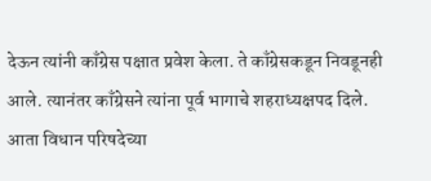देऊन त्यांनी काँग्रेस पक्षात प्रवेश केला. ते काँग्रेसकडून निवडूनही आले. त्यानंतर काँग्रेसने त्यांना पूर्व भागाचे शहराध्यक्षपद दिले. आता विधान परिषदेच्या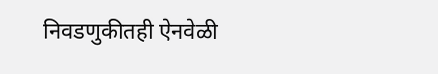निवडणुकीतही ऐनवेळी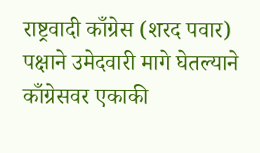राष्ट्रवादी काँग्रेस (शरद पवार) पक्षाने उमेदवारी मागे घेतल्याने काँग्रेसवर एकाकी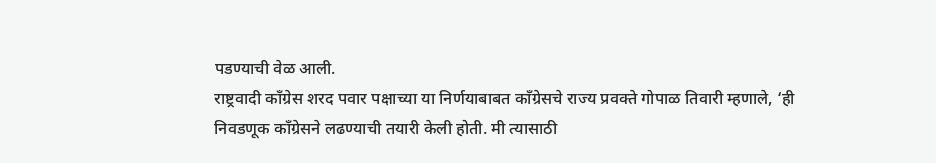पडण्याची वेळ आली.
राष्ट्रवादी काँग्रेस शरद पवार पक्षाच्या या निर्णयाबाबत काँग्रेसचे राज्य प्रवक्ते गोपाळ तिवारी म्हणाले, ‘ही निवडणूक काँग्रेसने लढण्याची तयारी केली होती. मी त्यासाठी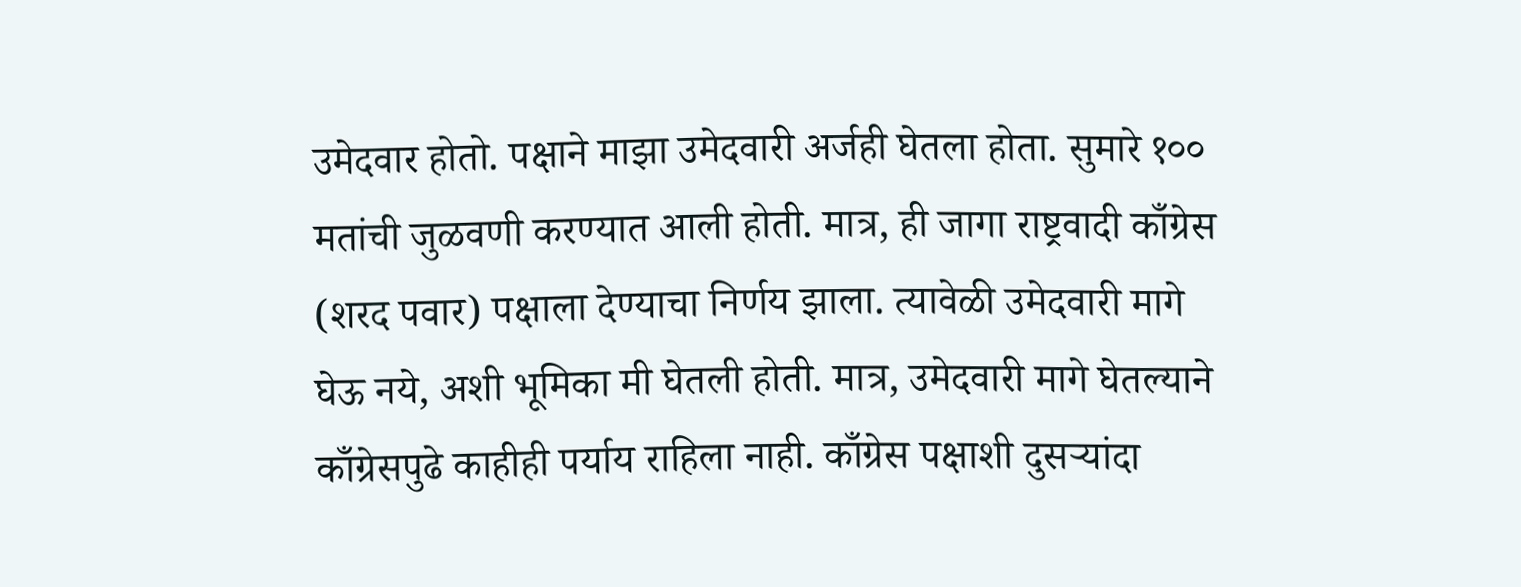उमेदवार होतो. पक्षाने माझा उमेदवारी अर्जही घेतला होता. सुमारे १०० मतांची जुळवणी करण्यात आली होती. मात्र, ही जागा राष्ट्रवादी काँग्रेस (शरद पवार) पक्षाला देण्याचा निर्णय झाला. त्यावेळी उमेदवारी मागे घेऊ नये, अशी भूमिका मी घेतली होती. मात्र, उमेदवारी मागे घेतल्याने काँग्रेसपुढे काहीही पर्याय राहिला नाही. काँग्रेस पक्षाशी दुसऱ्यांदा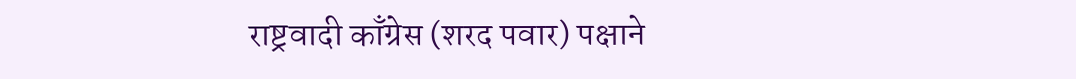राष्ट्रवादी काँग्रेस (शरद पवार) पक्षाने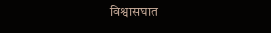विश्वासघात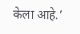केला आहे.’